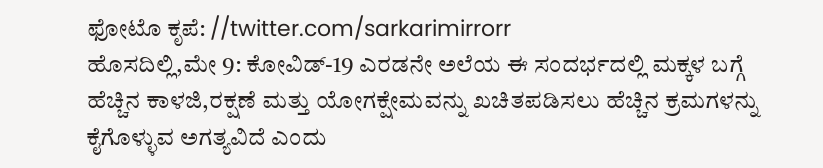ಫೋಟೊ ಕೃಪೆ: //twitter.com/sarkarimirrorr
ಹೊಸದಿಲ್ಲಿ,ಮೇ 9: ಕೋವಿಡ್-19 ಎರಡನೇ ಅಲೆಯ ಈ ಸಂದರ್ಭದಲ್ಲಿ ಮಕ್ಕಳ ಬಗ್ಗೆ ಹೆಚ್ಚಿನ ಕಾಳಜಿ,ರಕ್ಷಣೆ ಮತ್ತು ಯೋಗಕ್ಷೇಮವನ್ನು ಖಚಿತಪಡಿಸಲು ಹೆಚ್ಚಿನ ಕ್ರಮಗಳನ್ನು ಕೈಗೊಳ್ಳುವ ಅಗತ್ಯವಿದೆ ಎಂದು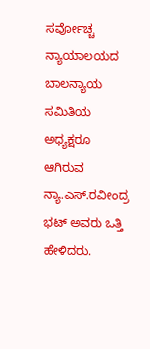ಸರ್ವೋಚ್ಚ ನ್ಯಾಯಾಲಯದ ಬಾಲನ್ಯಾಯ ಸಮಿತಿಯ ಅಧ್ಯಕ್ಷರೂ ಆಗಿರುವ ನ್ಯಾ.ಎಸ್.ರವೀಂದ್ರ ಭಟ್ ಅವರು ಒತ್ತಿ ಹೇಳಿದರು.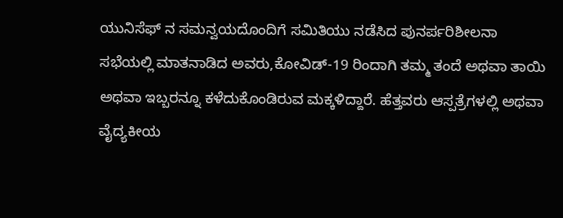ಯುನಿಸೆಫ್ ನ ಸಮನ್ವಯದೊಂದಿಗೆ ಸಮಿತಿಯು ನಡೆಸಿದ ಪುನರ್ಪರಿಶೀಲನಾ ಸಭೆಯಲ್ಲಿ ಮಾತನಾಡಿದ ಅವರು,ಕೋವಿಡ್-19 ರಿಂದಾಗಿ ತಮ್ಮ ತಂದೆ ಅಥವಾ ತಾಯಿ ಅಥವಾ ಇಬ್ಬರನ್ನೂ ಕಳೆದುಕೊಂಡಿರುವ ಮಕ್ಕಳಿದ್ದಾರೆ. ಹೆತ್ತವರು ಆಸ್ಪತ್ರೆಗಳಲ್ಲಿ ಅಥವಾ ವೈದ್ಯಕೀಯ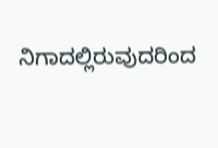ನಿಗಾದಲ್ಲಿರುವುದರಿಂದ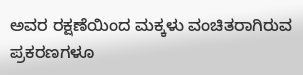ಅವರ ರಕ್ಷಣೆಯಿಂದ ಮಕ್ಕಳು ವಂಚಿತರಾಗಿರುವ ಪ್ರಕರಣಗಳೂ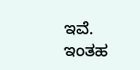ಇವೆ. ಇಂತಹ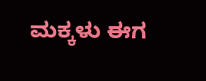ಮಕ್ಕಳು ಈಗ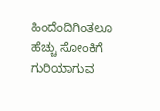ಹಿಂದೆಂದಿಗಿಂತಲೂ ಹೆಚ್ಚು ಸೋಂಕಿಗೆ ಗುರಿಯಾಗುವ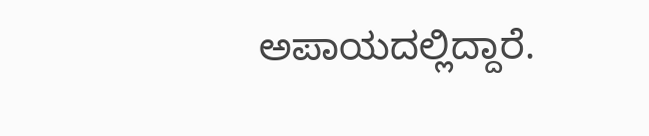ಅಪಾಯದಲ್ಲಿದ್ದಾರೆ.